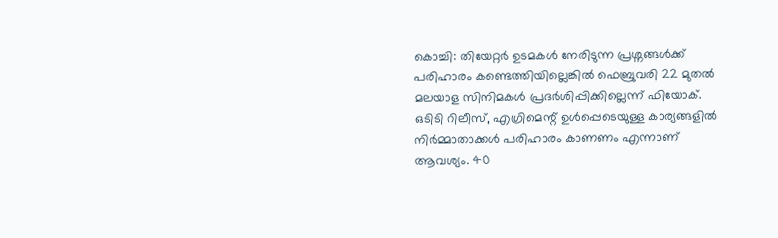കൊച്ചി: തിയേറ്റർ ഉടമകൾ നേരിടുന്ന പ്രശ്നങ്ങൾക്ക് പരിഹാരം കണ്ടെത്തിയില്ലെങ്കിൽ ഫെബ്രുവരി 22 മുതൽ മലയാള സിനിമകൾ പ്രദർശിപ്പിക്കില്ലെന്ന് ഫിയോക്. ഒടിടി റിലീസ്, എഗ്രിമെന്റ് ഉൾപ്പെടെയുള്ള കാര്യങ്ങളിൽ നിർമ്മാതാക്കൾ പരിഹാരം കാണണം എന്നാണ് ആവശ്യം. 40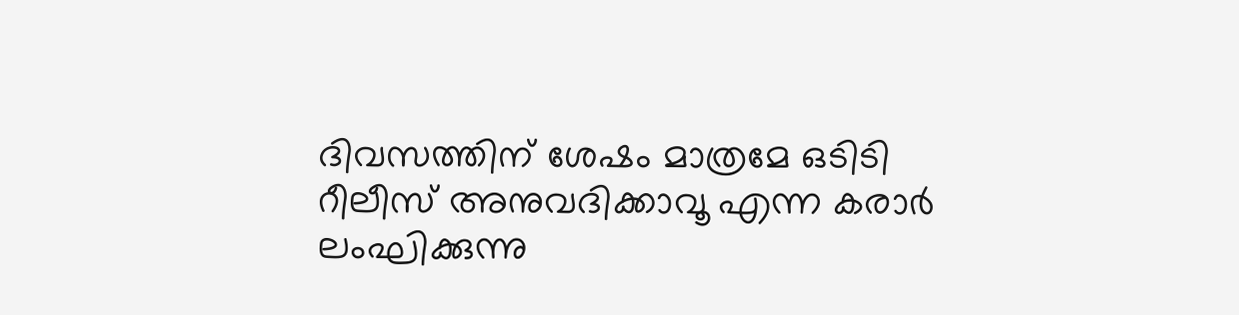ദിവസത്തിന് ശേഷം മാത്രമേ ഒടിടി റീലീസ് അനുവദിക്കാവൂ എന്ന കരാർ ലംഘിക്കുന്നു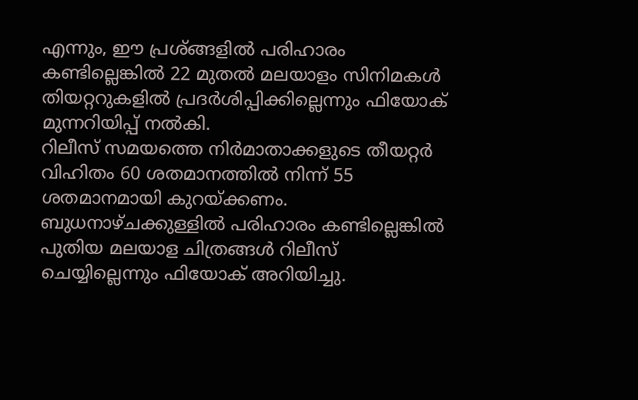എന്നും, ഈ പ്രശ്ങ്ങളിൽ പരിഹാരം കണ്ടില്ലെങ്കിൽ 22 മുതൽ മലയാളം സിനിമകൾ തിയറ്ററുകളിൽ പ്രദർശിപ്പിക്കില്ലെന്നും ഫിയോക് മുന്നറിയിപ്പ് നൽകി.
റിലീസ് സമയത്തെ നിർമാതാക്കളുടെ തീയറ്റർ വിഹിതം 60 ശതമാനത്തിൽ നിന്ന് 55 ശതമാനമായി കുറയ്ക്കണം. ബുധനാഴ്ചക്കുള്ളിൽ പരിഹാരം കണ്ടില്ലെങ്കിൽ പുതിയ മലയാള ചിത്രങ്ങൾ റിലീസ് ചെയ്യില്ലെന്നും ഫിയോക് അറിയിച്ചു.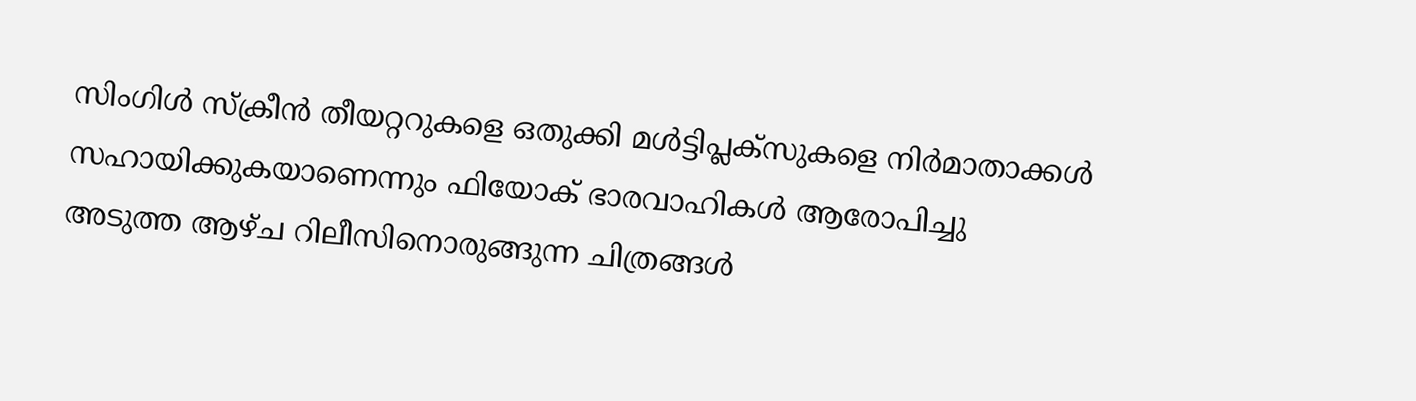സിംഗിൾ സ്ക്രീൻ തീയറ്ററുകളെ ഒതുക്കി മൾട്ടിപ്ലക്സുകളെ നിർമാതാക്കൾ സഹായിക്കുകയാണെന്നും ഫിയോക് ഭാരവാഹികൾ ആരോപിച്ചു
അടുത്ത ആഴ്ച റിലീസിനൊരുങ്ങുന്ന ചിത്രങ്ങൾ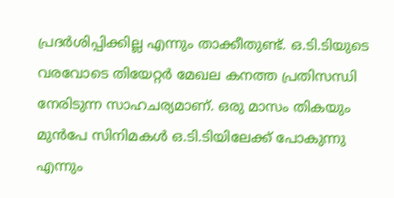പ്രദർശിപ്പിക്കില്ല എന്നും താക്കീതുണ്ട്. ഒ.ടി.ടിയുടെ വരവോടെ തിയേറ്റർ മേഖല കനത്ത പ്രതിസന്ധി നേരിടുന്ന സാഹചര്യമാണ്. ഒരു മാസം തികയും മുൻപേ സിനിമകൾ ഒ.ടി.ടിയിലേക്ക് പോകുന്നു എന്നും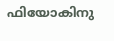ഫിയോകിനു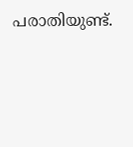പരാതിയുണ്ട്.